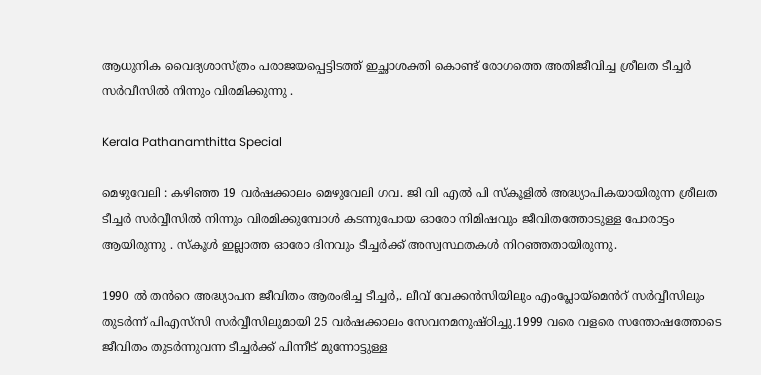ആധുനിക വൈദ്യശാസ്ത്രം പരാജയപ്പെട്ടിടത്ത് ഇച്ഛാശക്തി കൊണ്ട് രോഗത്തെ അതിജീവിച്ച ശ്രീലത ടീച്ചർ സർവീസിൽ നിന്നും വിരമിക്കുന്നു .

Kerala Pathanamthitta Special

മെഴുവേലി : കഴിഞ്ഞ 19 വർഷക്കാലം മെഴുവേലി ഗവ. ജി വി എൽ പി സ്കൂളിൽ അദ്ധ്യാപികയായിരുന്ന ശ്രീലത ടീച്ചർ സർവ്വീസിൽ നിന്നും വിരമിക്കുമ്പോൾ കടന്നുപോയ ഓരോ നിമിഷവും ജീവിതത്തോടുള്ള പോരാട്ടം ആയിരുന്നു . സ്കൂൾ ഇല്ലാത്ത ഓരോ ദിനവും ടീച്ചർക്ക് അസ്വസ്ഥതകൾ നിറഞ്ഞതായിരുന്നു.

1990 ൽ തൻറെ അദ്ധ്യാപന ജീവിതം ആരംഭിച്ച ടീച്ചർ,. ലീവ് വേക്കൻസിയിലും എംപ്ലോയ്മെൻറ് സർവ്വീസിലും തുടർന്ന് പിഎസ്‌സി സർവ്വീസിലുമായി 25 വർഷക്കാലം സേവനമനുഷ്ഠിച്ചു.1999 വരെ വളരെ സന്തോഷത്തോടെ ജീവിതം തുടർന്നുവന്ന ടീച്ചർക്ക് പിന്നീട് മുന്നോട്ടുള്ള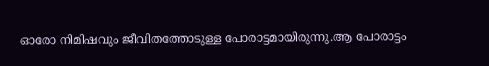ഓരോ നിമിഷവും ജീവിതത്തോടുള്ള പോരാട്ടമായിരുന്നു.ആ പോരാട്ടം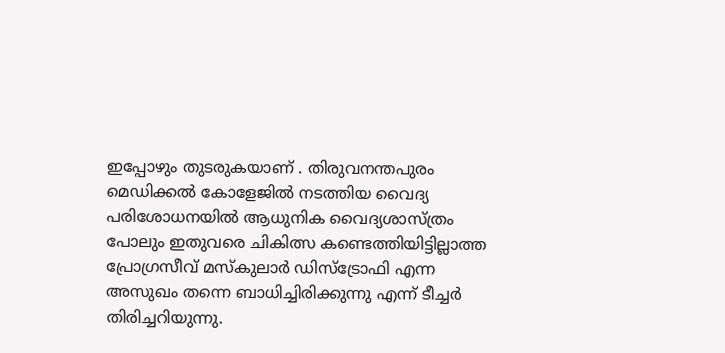ഇപ്പോഴും തുടരുകയാണ് . തിരുവനന്തപുരം മെഡിക്കൽ കോളേജിൽ നടത്തിയ വൈദ്യ പരിശോധനയിൽ ആധുനിക വൈദ്യശാസ്ത്രം പോലും ഇതുവരെ ചികിത്സ കണ്ടെത്തിയിട്ടില്ലാത്ത പ്രോഗ്രസീവ് മസ്കുലാർ ഡിസ്ട്രോഫി എന്ന അസുഖം തന്നെ ബാധിച്ചിരിക്കുന്നു എന്ന് ടീച്ചർ തിരിച്ചറിയുന്നു.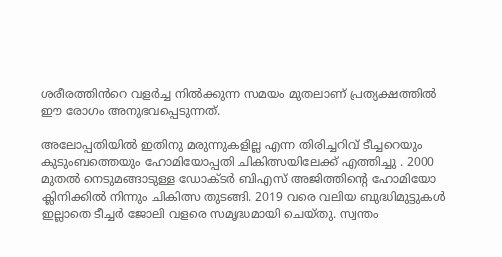ശരീരത്തിൻറെ വളർച്ച നിൽക്കുന്ന സമയം മുതലാണ് പ്രത്യക്ഷത്തിൽ ഈ രോഗം അനുഭവപ്പെടുന്നത്.

അലോപ്പതിയിൽ ഇതിനു മരുന്നുകളില്ല എന്ന തിരിച്ചറിവ് ടീച്ചറെയും കുടുംബത്തെയും ഹോമിയോപ്പതി ചികിത്സയിലേക്ക് എത്തിച്ചു . 2000 മുതൽ നെടുമങ്ങാടുള്ള ഡോക്ടർ ബിഎസ് അജിത്തിന്റെ ഹോമിയോ ക്ലിനിക്കിൽ നിന്നും ചികിത്സ തുടങ്ങി. 2019 വരെ വലിയ ബുദ്ധിമുട്ടുകൾ ഇല്ലാതെ ടീച്ചർ ജോലി വളരെ സമൃദ്ധമായി ചെയ്തു. സ്വന്തം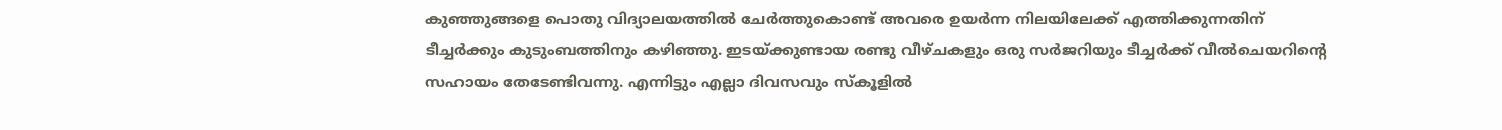കുഞ്ഞുങ്ങളെ പൊതു വിദ്യാലയത്തിൽ ചേർത്തുകൊണ്ട് അവരെ ഉയർന്ന നിലയിലേക്ക് എത്തിക്കുന്നതിന് ടീച്ചർക്കും കുടുംബത്തിനും കഴിഞ്ഞു. ഇടയ്ക്കുണ്ടായ രണ്ടു വീഴ്ചകളും ഒരു സർജറിയും ടീച്ചർക്ക് വീൽചെയറിന്റെ സഹായം തേടേണ്ടിവന്നു. എന്നിട്ടും എല്ലാ ദിവസവും സ്കൂളിൽ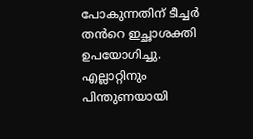പോകുന്നതിന് ടീച്ചർ തൻറെ ഇച്ഛാശക്തി ഉപയോഗിച്ചു. എല്ലാറ്റിനും പിന്തുണയായി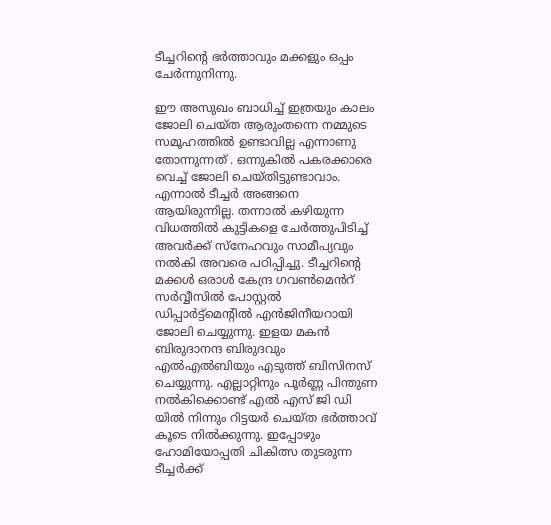ടീച്ചറിന്റെ ഭർത്താവും മക്കളും ഒപ്പം ചേർന്നുനിന്നു.

ഈ അസുഖം ബാധിച്ച് ഇത്രയും കാലം ജോലി ചെയ്ത ആരുംതന്നെ നമ്മുടെ സമൂഹത്തിൽ ഉണ്ടാവില്ല എന്നാണു തോന്നുന്നത് . ഒന്നുകിൽ പകരക്കാരെ വെച്ച് ജോലി ചെയ്തിട്ടുണ്ടാവാം. എന്നാൽ ടീച്ചർ അങ്ങനെ ആയിരുന്നില്ല. തന്നാൽ കഴിയുന്ന വിധത്തിൽ കുട്ടികളെ ചേർത്തുപിടിച്ച് അവർക്ക് സ്നേഹവും സാമീപ്യവും നൽകി അവരെ പഠിപ്പിച്ചു. ടീച്ചറിന്റെ മക്കൾ ഒരാൾ കേന്ദ്ര ഗവൺമെൻറ് സർവ്വീസിൽ പോസ്റ്റൽ ഡിപ്പാർട്ട്മെന്റിൽ എൻജിനീയറായി ജോലി ചെയ്യുന്നു. ഇളയ മകൻ ബിരുദാനന്ദ ബിരുദവും എൽഎൽബിയും എടുത്ത് ബിസിനസ് ചെയ്യുന്നു. എല്ലാറ്റിനും പൂർണ്ണ പിന്തുണ നൽകിക്കൊണ്ട് എൽ എസ് ജി ഡി യിൽ നിന്നും റിട്ടയർ ചെയ്ത ഭർത്താവ് കൂടെ നിൽക്കുന്നു. ഇപ്പോഴും ഹോമിയോപ്പതി ചികിത്സ തുടരുന്ന ടീച്ചർക്ക്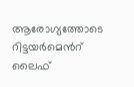ആരോഗ്യത്തോടെ റിട്ടയർമെൻറ് ലൈഫ്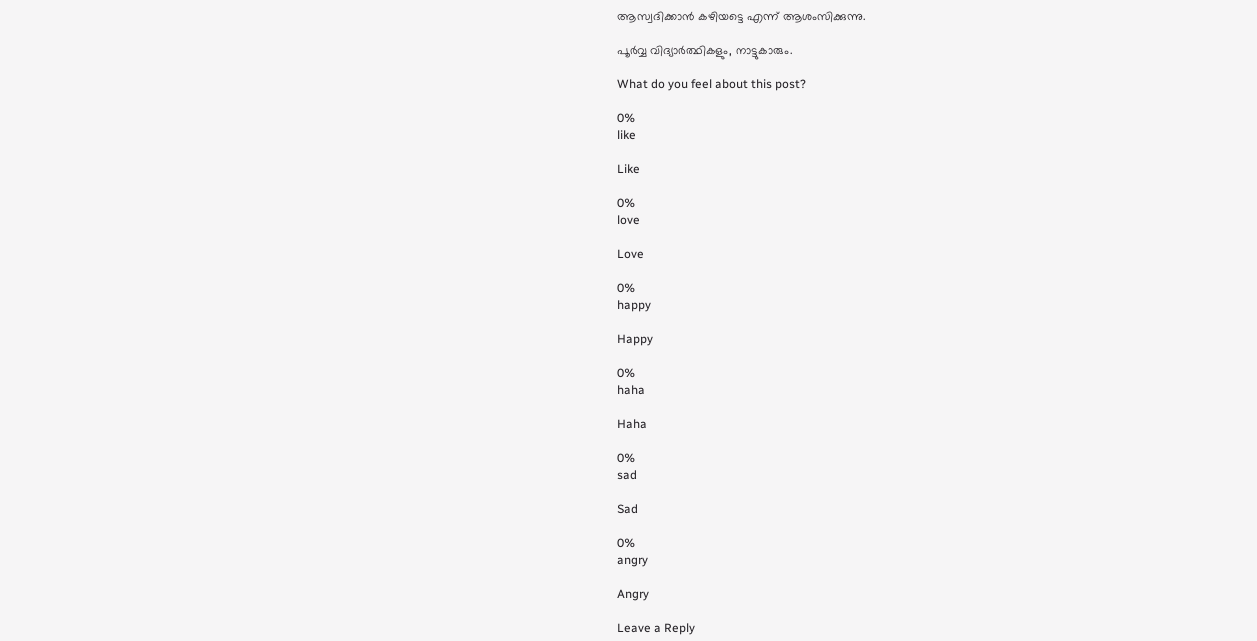ആസ്വദിക്കാൻ കഴിയട്ടെ എന്ന് ആശംസിക്കുന്നു.

പൂർവ്വ വിദ്യാർത്ഥികളും, നാട്ടുകാരും.

What do you feel about this post?

0%
like

Like

0%
love

Love

0%
happy

Happy

0%
haha

Haha

0%
sad

Sad

0%
angry

Angry

Leave a Reply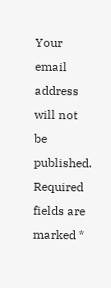Your email address will not be published. Required fields are marked *